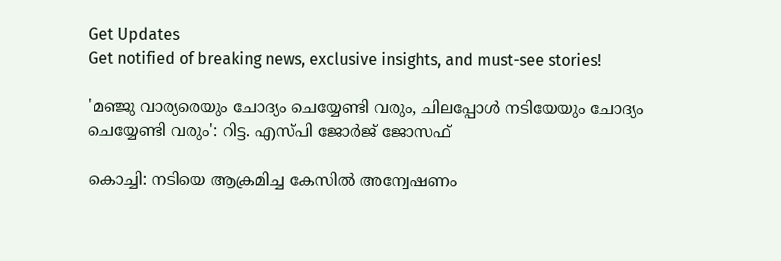Get Updates
Get notified of breaking news, exclusive insights, and must-see stories!

'മഞ്ജു വാര്യരെയും ചോദ്യം ചെയ്യേണ്ടി വരും, ചിലപ്പോൾ നടിയേയും ചോദ്യം ചെയ്യേണ്ടി വരും': റിട്ട. എസ്പി ജോർജ് ജോസഫ്

കൊച്ചി: നടിയെ ആക്രമിച്ച കേസിൽ അന്വേഷണം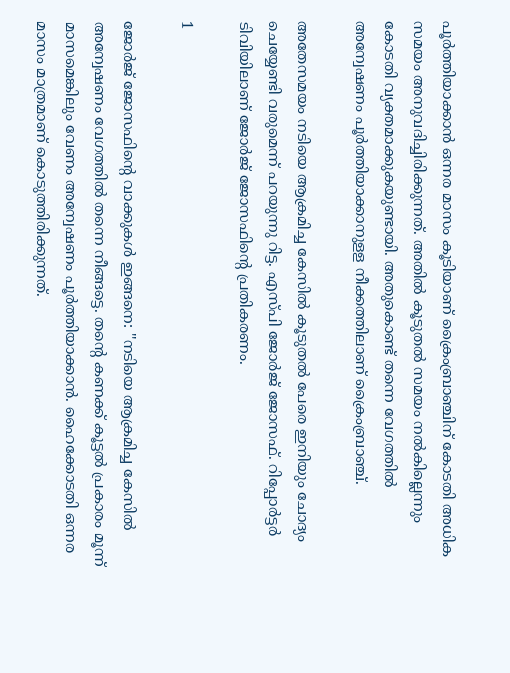പൂർത്തിയാക്കാൻ ഒന്നര മാസം കൂടിയാണ് ക്രൈംബ്രാഞ്ചിന് കോടതി അധിക സമയം അനുവദിച്ചിരിക്കുന്നത്. അതിൽ കൂടുതൽ സമയം നൽകില്ലെന്നും കോടതി വ്യക്തമാക്കുകയുണ്ടായി. അതുകൊണ്ട് തന്നെ വേഗത്തിൽ അന്വേഷണം പൂർത്തിയാക്കാനുളള നീക്കത്തിലാണ് ക്രൈംബ്രാഞ്ച്.

അതേസമയം നടിയെ ആക്രമിച്ച കേസിൽ കൂടുതൽ പേരെ ഇനിയും ചോദ്യം ചെയ്യേണ്ടി വരുമെന്ന് പറയുന്നു റിട്ട. എസ്പി ജോർജ് ജോസഫ്. റിപ്പോർട്ടർ ടിവിയിലാണ് ജോർജ് ജോസഫിന്റെ പ്രതികരണം.

1

ജോര്‍ജ് ജോസഫിന്റെ വാക്കുകള്‍ ഇങ്ങനെ: ''നടിയെ ആക്രമിച്ച കേസില്‍ അന്വേഷണം വേഗത്തില്‍ തന്നെ നീങ്ങട്ടെ. തന്റെ കണക്ക് കൂട്ടല്‍ പ്രകാരം മൂന്ന് മാസമെങ്കിലും വേണം അന്വേഷണം പൂര്‍ത്തിയാക്കാന്‍. ഹൈക്കോടതി ഒന്നര മാസം മാത്രമാണ് കൊടുത്തിരിക്കുന്നത്.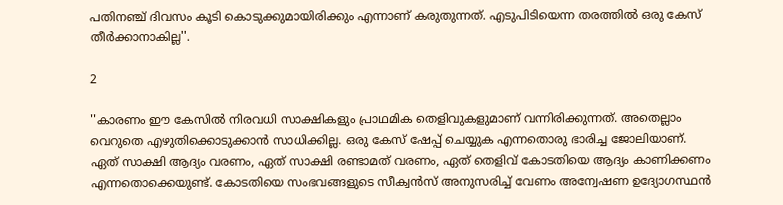പതിനഞ്ച് ദിവസം കൂടി കൊടുക്കുമായിരിക്കും എന്നാണ് കരുതുന്നത്. എടുപിടിയെന്ന തരത്തില്‍ ഒരു കേസ് തീര്‍ക്കാനാകില്ല''.

2

''കാരണം ഈ കേസില്‍ നിരവധി സാക്ഷികളും പ്രാഥമിക തെളിവുകളുമാണ് വന്നിരിക്കുന്നത്. അതെല്ലാം വെറുതെ എഴുതിക്കൊടുക്കാന്‍ സാധിക്കില്ല. ഒരു കേസ് ഷേപ്പ് ചെയ്യുക എന്നതൊരു ഭാരിച്ച ജോലിയാണ്. ഏത് സാക്ഷി ആദ്യം വരണം, ഏത് സാക്ഷി രണ്ടാമത് വരണം, ഏത് തെളിവ് കോടതിയെ ആദ്യം കാണിക്കണം എന്നതൊക്കെയുണ്ട്. കോടതിയെ സംഭവങ്ങളുടെ സീക്വന്‍സ് അനുസരിച്ച് വേണം അന്വേഷണ ഉദ്യോഗസ്ഥന്‍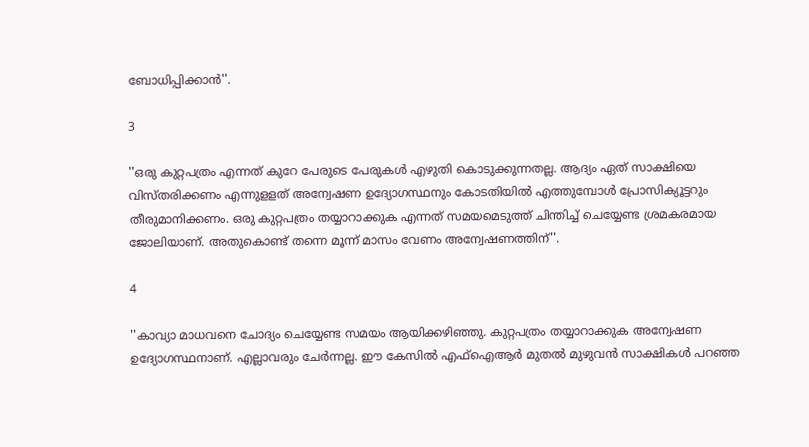ബോധിപ്പിക്കാന്‍''.

3

''ഒരു കുറ്റപത്രം എന്നത് കുറേ പേരുടെ പേരുകള്‍ എഴുതി കൊടുക്കുന്നതല്ല. ആദ്യം ഏത് സാക്ഷിയെ വിസ്തരിക്കണം എന്നുളളത് അന്വേഷണ ഉദ്യോഗസ്ഥനും കോടതിയില്‍ എത്തുമ്പോള്‍ പ്രോസിക്യൂട്ടറും തീരുമാനിക്കണം. ഒരു കുറ്റപത്രം തയ്യാറാക്കുക എന്നത് സമയമെടുത്ത് ചിന്തിച്ച് ചെയ്യേണ്ട ശ്രമകരമായ ജോലിയാണ്. അതുകൊണ്ട് തന്നെ മൂന്ന് മാസം വേണം അന്വേഷണത്തിന്''.

4

''കാവ്യാ മാധവനെ ചോദ്യം ചെയ്യേണ്ട സമയം ആയിക്കഴിഞ്ഞു. കുറ്റപത്രം തയ്യാറാക്കുക അന്വേഷണ ഉദ്യോഗസ്ഥനാണ്. എല്ലാവരും ചേര്‍ന്നല്ല. ഈ കേസില്‍ എഫ്‌ഐആര്‍ മുതല്‍ മുഴുവന്‍ സാക്ഷികള്‍ പറഞ്ഞ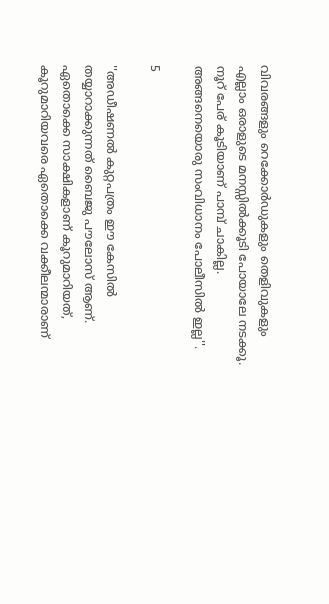വിവരങ്ങളും റെക്കോര്‍ഡുകളും തെളിവുകളും എല്ലാം ഒരാളുടെ മനസ്സില്‍ക്കൂടി പോയാലേ നടക്കൂ. നൂറ് പേര് കൂടിയാണ് പാമ്പ് ചാകില്ല. അങ്ങനെയൊരു സംവിധാനം പോലീസില്‍ ഇല്ല''.

5

''അഡീഷണല്‍ കുറ്റപത്രം ഈ കേസില്‍ തയ്യാറാക്കുന്നത് ബൈജു പൗലോസ് ആണ്. ഏതൊക്കെ സാക്ഷികളാണ് കൂറുമാറിയത്, കൂറുമാറിയവരെ ഏതൊക്കെ വക്കീലന്മാരാണ്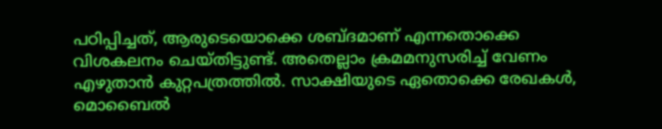പഠിപ്പിച്ചത്, ആരുടെയൊക്കെ ശബ്ദമാണ് എന്നതൊക്കെ വിശകലനം ചെയ്തിട്ടുണ്ട്. അതെല്ലാം ക്രമമനുസരിച്ച് വേണം എഴുതാന്‍ കുറ്റപത്രത്തില്‍. സാക്ഷിയുടെ ഏതൊക്കെ രേഖകള്‍, മൊബൈല്‍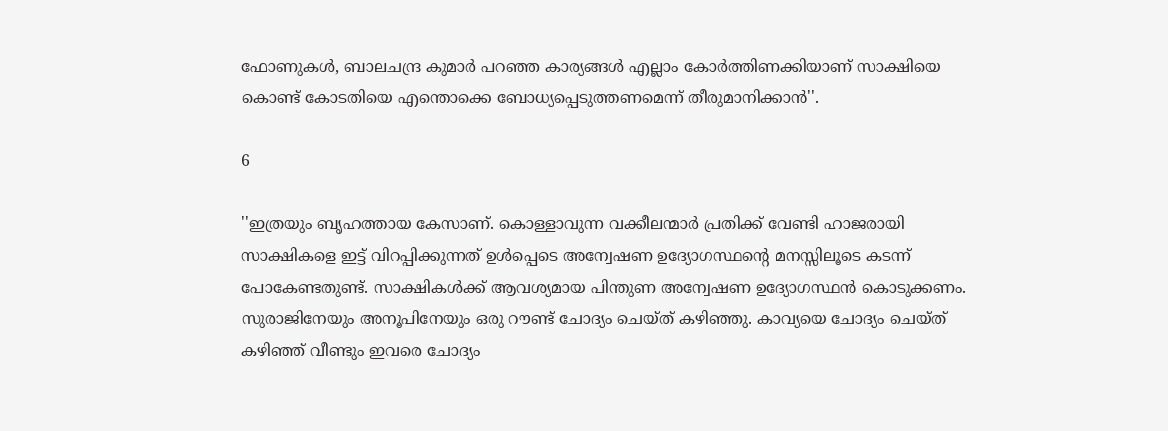ഫോണുകള്‍, ബാലചന്ദ്ര കുമാര്‍ പറഞ്ഞ കാര്യങ്ങള്‍ എല്ലാം കോര്‍ത്തിണക്കിയാണ് സാക്ഷിയെ കൊണ്ട് കോടതിയെ എന്തൊക്കെ ബോധ്യപ്പെടുത്തണമെന്ന് തീരുമാനിക്കാന്‍''.

6

''ഇത്രയും ബൃഹത്തായ കേസാണ്. കൊള്ളാവുന്ന വക്കീലന്മാര്‍ പ്രതിക്ക് വേണ്ടി ഹാജരായി സാക്ഷികളെ ഇട്ട് വിറപ്പിക്കുന്നത് ഉള്‍പ്പെടെ അന്വേഷണ ഉദ്യോഗസ്ഥന്റെ മനസ്സിലൂടെ കടന്ന് പോകേണ്ടതുണ്ട്. സാക്ഷികള്‍ക്ക് ആവശ്യമായ പിന്തുണ അന്വേഷണ ഉദ്യോഗസ്ഥന്‍ കൊടുക്കണം. സുരാജിനേയും അനൂപിനേയും ഒരു റൗണ്ട് ചോദ്യം ചെയ്ത് കഴിഞ്ഞു. കാവ്യയെ ചോദ്യം ചെയ്ത് കഴിഞ്ഞ് വീണ്ടും ഇവരെ ചോദ്യം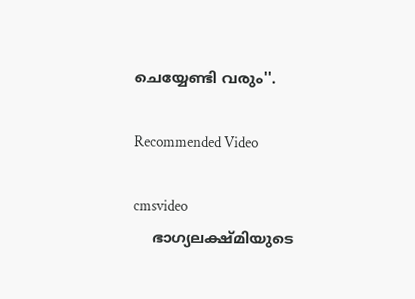ചെയ്യേണ്ടി വരും''.

Recommended Video

cmsvideo
    ഭാഗ്യലക്ഷ്മിയുടെ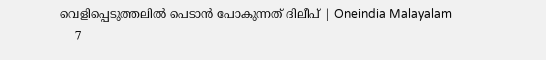വെളിപ്പെടുത്തലിൽ പെടാൻ പോകുന്നത് ദിലീപ് | Oneindia Malayalam
    7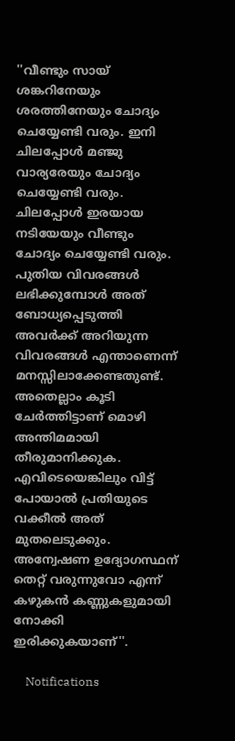''വീണ്ടും സായ് ശങ്കറിനേയും ശരത്തിനേയും ചോദ്യം ചെയ്യേണ്ടി വരും. ഇനി ചിലപ്പോള്‍ മഞ്ജു വാര്യരേയും ചോദ്യം ചെയ്യേണ്ടി വരും. ചിലപ്പോള്‍ ഇരയായ നടിയേയും വീണ്ടും ചോദ്യം ചെയ്യേണ്ടി വരും. പുതിയ വിവരങ്ങള്‍ ലഭിക്കുമ്പോള്‍ അത് ബോധ്യപ്പെടുത്തി അവര്‍ക്ക് അറിയുന്ന വിവരങ്ങള്‍ എന്താണെന്ന് മനസ്സിലാക്കേണ്ടതുണ്ട്. അതെല്ലാം കൂടി ചേര്‍ത്തിട്ടാണ് മൊഴി അന്തിമമായി തീരുമാനിക്കുക. എവിടെയെങ്കിലും വിട്ട് പോയാല്‍ പ്രതിയുടെ വക്കീല്‍ അത് മുതലെടുക്കും. അന്വേഷണ ഉദ്യോഗസ്ഥന് തെറ്റ് വരുന്നുവോ എന്ന് കഴുകന്‍ കണ്ണുകളുമായി നോക്കി ഇരിക്കുകയാണ്''.

    Notifications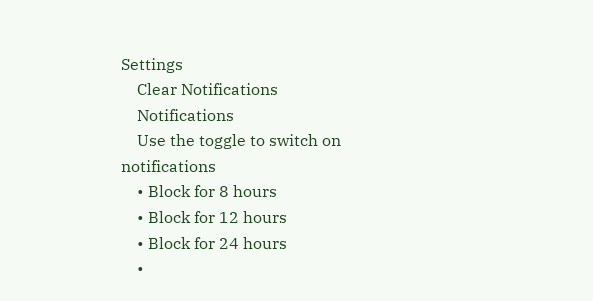Settings
    Clear Notifications
    Notifications
    Use the toggle to switch on notifications
    • Block for 8 hours
    • Block for 12 hours
    • Block for 24 hours
    •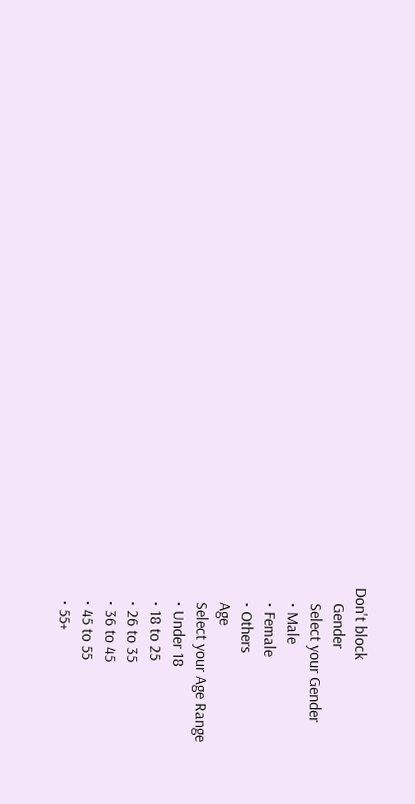Don't block
    Gender
    Select your Gender
    • Male
    • Female
    • Others
    Age
    Select your Age Range
    • Under 18
    • 18 to 25
    • 26 to 35
    • 36 to 45
    • 45 to 55
    • 55+